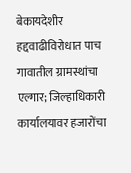बेकायदेशीर हद्दवाढीविरोधात पाच गावातील ग्रामस्थांचा एल्गार; जिल्हाधिकारी कार्यालयावर हजारोंचा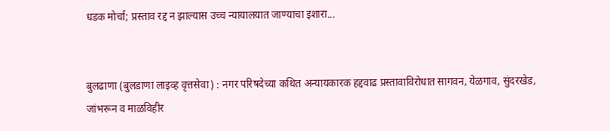धडक मोर्चा; प्रस्ताव रद्द न झाल्यास उच्च न्यायालयात जाण्याचा इशारा...


बुलढाणा (बुलडाणा लाइव्ह वृत्तसेवा) : नगर परिषदेच्या कथित अन्यायकारक हद्दवाढ प्रस्तावाविरोधात सागवन, येळगाव, सुंदरखेड, जांभरून व माळविहीर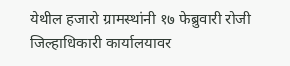येथील हजारो ग्रामस्थांनी १७ फेब्रुवारी रोजी जिल्हाधिकारी कार्यालयावर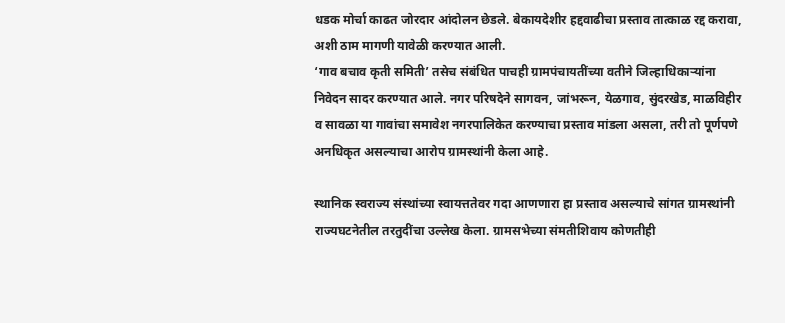धडक मोर्चा काढत जोरदार आंदोलन छेडले. बेकायदेशीर हद्दवाढीचा प्रस्ताव तात्काळ रद्द करावा, अशी ठाम मागणी यावेळी करण्यात आली.
‘गाव बचाव कृती समिती’ तसेच संबंधित पाचही ग्रामपंचायतींच्या वतीने जिल्हाधिकाऱ्यांना निवेदन सादर करण्यात आले. नगर परिषदेने सागवन, जांभरून, येळगाव, सुंदरखेड, माळविहीर व सावळा या गावांचा समावेश नगरपालिकेत करण्याचा प्रस्ताव मांडला असला, तरी तो पूर्णपणे अनधिकृत असल्याचा आरोप ग्रामस्थांनी केला आहे.

स्थानिक स्वराज्य संस्थांच्या स्वायत्ततेवर गदा आणणारा हा प्रस्ताव असल्याचे सांगत ग्रामस्थांनी राज्यघटनेतील तरतुदींचा उल्लेख केला. ग्रामसभेच्या संमतीशिवाय कोणतीही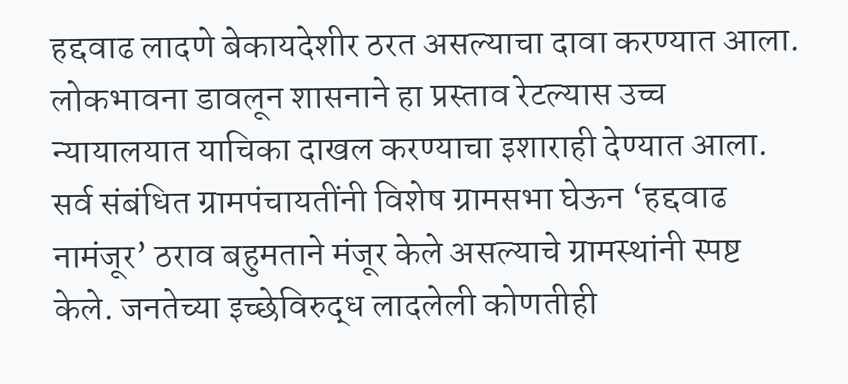हद्दवाढ लादणे बेकायदेशीर ठरत असल्याचा दावा करण्यात आला. लोकभावना डावलून शासनाने हा प्रस्ताव रेटल्यास उच्च न्यायालयात याचिका दाखल करण्याचा इशाराही देण्यात आला.
सर्व संबंधित ग्रामपंचायतींनी विशेष ग्रामसभा घेऊन ‘हद्दवाढ नामंजूर’ ठराव बहुमताने मंजूर केले असल्याचे ग्रामस्थांनी स्पष्ट केले. जनतेच्या इच्छेविरुद्ध लादलेली कोणतीही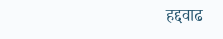हद्दवाढ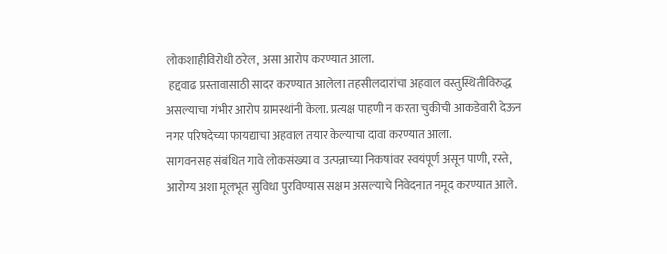लोकशाहीविरोधी ठरेल, असा आरोप करण्यात आला.
 हद्दवाढ प्रस्तावासाठी सादर करण्यात आलेला तहसीलदारांचा अहवाल वस्तुस्थितीविरुद्ध असल्याचा गंभीर आरोप ग्रामस्थांनी केला. प्रत्यक्ष पाहणी न करता चुकीची आकडेवारी देऊन नगर परिषदेच्या फायद्याचा अहवाल तयार केल्याचा दावा करण्यात आला.
सागवनसह संबंधित गावे लोकसंख्या व उत्पन्नाच्या निकषांवर स्वयंपूर्ण असून पाणी, रस्ते, आरोग्य अशा मूलभूत सुविधा पुरविण्यास सक्षम असल्याचे निवेदनात नमूद करण्यात आले.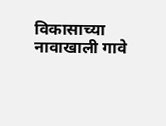विकासाच्या नावाखाली गावे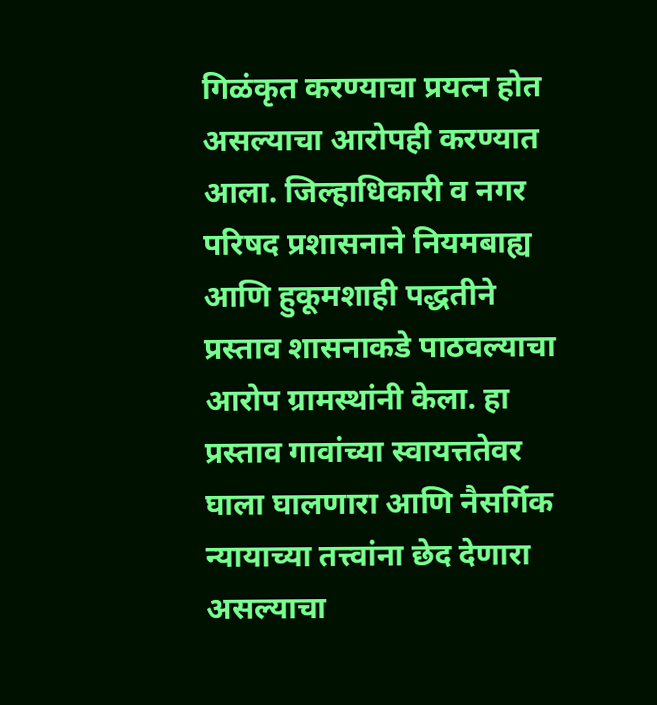गिळंकृत करण्याचा प्रयत्न होत असल्याचा आरोपही करण्यात आला. जिल्हाधिकारी व नगर परिषद प्रशासनाने नियमबाह्य आणि हुकूमशाही पद्धतीने प्रस्ताव शासनाकडे पाठवल्याचा आरोप ग्रामस्थांनी केला. हा प्रस्ताव गावांच्या स्वायत्ततेवर घाला घालणारा आणि नैसर्गिक न्यायाच्या तत्त्वांना छेद देणारा असल्याचा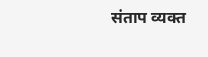संताप व्यक्त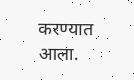करण्यात आला.